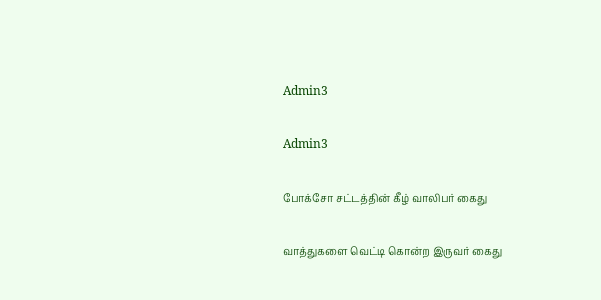Admin3

Admin3

போக்சோ சட்டத்தின் கீழ் வாலிபர் கைது

வாத்துகளை வெட்டி கொன்ற இருவர் கைது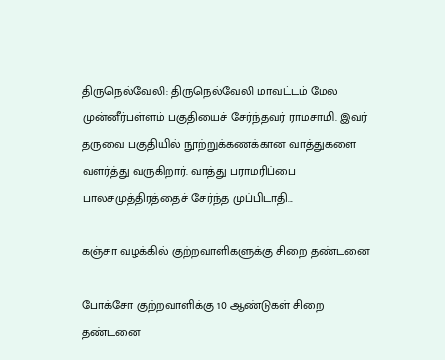திருநெல்வேலி: திருநெல்வேலி மாவட்டம் மேல முன்னீர்பள்ளம் பகுதியைச் சேர்ந்தவர் ராமசாமி. இவர் தருவை பகுதியில் நூற்றுக்கணக்கான வாத்துகளை வளர்த்து வருகிறார். வாத்து பராமரிப்பை பாலசமுத்திரத்தைச் சேர்ந்த முப்பிடாதி...

கஞ்சா வழக்கில் குற்றவாளிகளுக்கு சிறை தண்டனை

போக்சோ குற்றவாளிக்கு 10 ஆண்டுகள் சிறை தண்டனை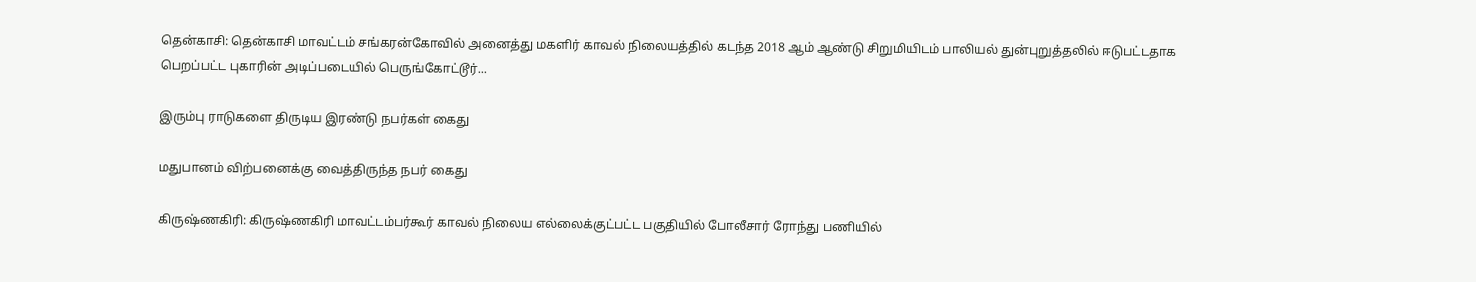தென்காசி: தென்காசி மாவட்டம் சங்கரன்கோவில் அனைத்து மகளிர் காவல் நிலையத்தில் கடந்த 2018 ஆம் ஆண்டு சிறுமியிடம் பாலியல் துன்புறுத்தலில் ஈடுபட்டதாக பெறப்பட்ட புகாரின் அடிப்படையில் பெருங்கோட்டூர்...

இரும்பு ராடுகளை திருடிய இரண்டு நபர்கள் கைது

மதுபானம் விற்பனைக்கு வைத்திருந்த நபர் கைது

கிருஷ்ணகிரி: கிருஷ்ணகிரி மாவட்டம்பர்கூர் காவல் நிலைய எல்லைக்குட்பட்ட பகுதியில் போலீசார் ரோந்து பணியில்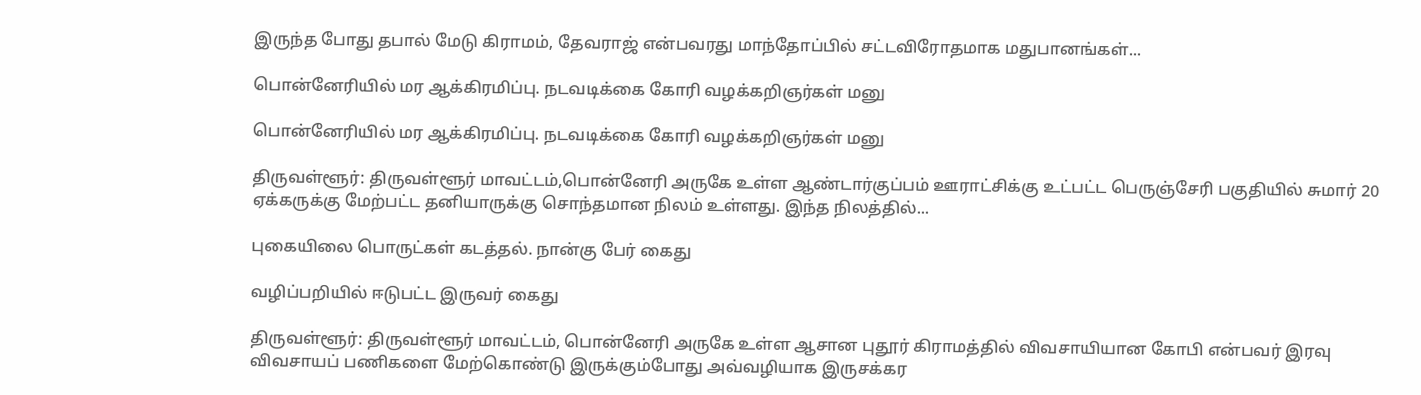இருந்த போது தபால் மேடு கிராமம், தேவராஜ் என்பவரது மாந்தோப்பில் சட்டவிரோதமாக மதுபானங்கள்...

பொன்னேரியில் மர ஆக்கிரமிப்பு. நடவடிக்கை கோரி வழக்கறிஞர்கள் மனு

பொன்னேரியில் மர ஆக்கிரமிப்பு. நடவடிக்கை கோரி வழக்கறிஞர்கள் மனு

திருவள்ளூர்: திருவள்ளூர் மாவட்டம்,பொன்னேரி அருகே உள்ள ஆண்டார்குப்பம் ஊராட்சிக்கு உட்பட்ட பெருஞ்சேரி பகுதியில் சுமார் 20 ஏக்கருக்கு மேற்பட்ட தனியாருக்கு சொந்தமான நிலம் உள்ளது. இந்த நிலத்தில்...

புகையிலை பொருட்கள் கடத்தல். நான்கு பேர் கைது

வழிப்பறியில் ஈடுபட்ட இருவர் கைது

திருவள்ளூர்: திருவள்ளூர் மாவட்டம், பொன்னேரி அருகே உள்ள ஆசான புதூர் கிராமத்தில் விவசாயியான கோபி என்பவர் இரவு விவசாயப் பணிகளை மேற்கொண்டு இருக்கும்போது அவ்வழியாக இருசக்கர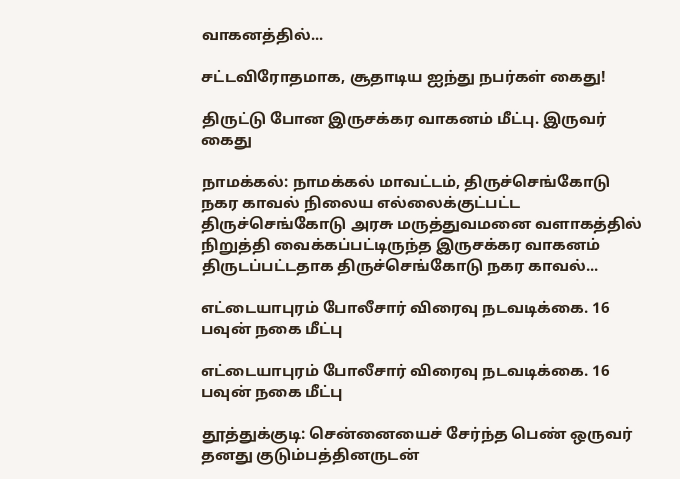வாகனத்தில்...

சட்டவிரோதமாக, சூதாடிய ஐந்து நபர்கள் கைது!

திருட்டு போன இருசக்கர வாகனம் மீட்பு. இருவர் கைது

நாமக்கல்: நாமக்கல் மாவட்டம், திருச்செங்கோடு நகர காவல் நிலைய எல்லைக்குட்பட்ட திருச்செங்கோடு அரசு மருத்துவமனை வளாகத்தில் நிறுத்தி வைக்கப்பட்டிருந்த இருசக்கர வாகனம் திருடப்பட்டதாக திருச்செங்கோடு நகர காவல்...

எட்டையாபுரம் போலீசார் விரைவு நடவடிக்கை. 16 பவுன் நகை மீட்பு

எட்டையாபுரம் போலீசார் விரைவு நடவடிக்கை. 16 பவுன் நகை மீட்பு

தூத்துக்குடி: சென்னையைச் சேர்ந்த பெண் ஒருவர் தனது குடும்பத்தினருடன்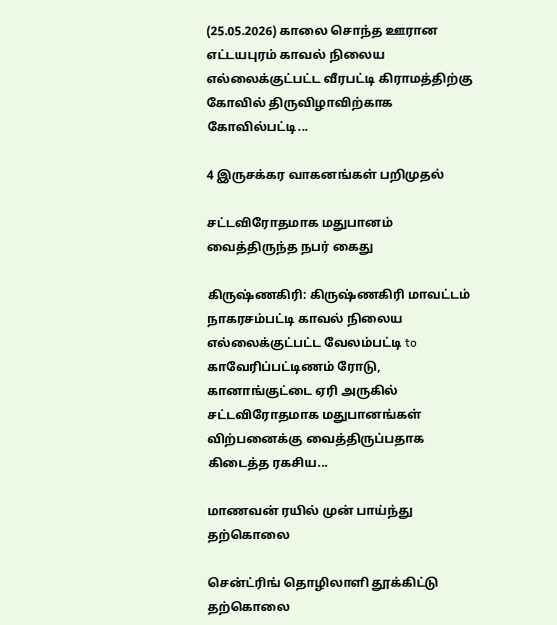(25.05.2026) காலை சொந்த ஊரான எட்டயபுரம் காவல் நிலைய எல்லைக்குட்பட்ட வீரபட்டி கிராமத்திற்கு கோவில் திருவிழாவிற்காக கோவில்பட்டி...

4 இருசக்கர வாகனங்கள் பறிமுதல்

சட்டவிரோதமாக மதுபானம் வைத்திருந்த நபர் கைது

கிருஷ்ணகிரி: கிருஷ்ணகிரி மாவட்டம் நாகரசம்பட்டி காவல் நிலைய எல்லைக்குட்பட்ட வேலம்பட்டி to காவேரிப்பட்டிணம் ரோடு, கானாங்குட்டை ஏரி அருகில் சட்டவிரோதமாக மதுபானங்கள் விற்பனைக்கு வைத்திருப்பதாக கிடைத்த ரகசிய...

மாணவன் ரயில் முன் பாய்ந்து தற்கொலை

சென்ட்ரிங் தொழிலாளி தூக்கிட்டு தற்கொலை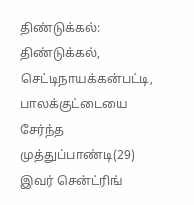திண்டுக்கல்: திண்டுக்கல், செட்டிநாயக்கன்பட்டி, பாலக்குட்டையை சேர்ந்த முத்துப்பாண்டி(29) இவர் சென்ட்ரிங்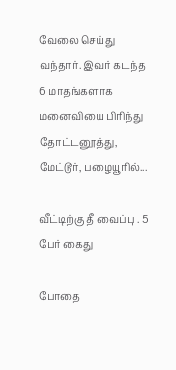வேலை செய்து வந்தார். இவர் கடந்த 6 மாதங்களாக மனைவியை பிரிந்து தோட்டனூத்து, மேட்டூர், பழையூரில்...

வீட்டிற்கு தீ வைப்பு . 5 பேர் கைது

போதை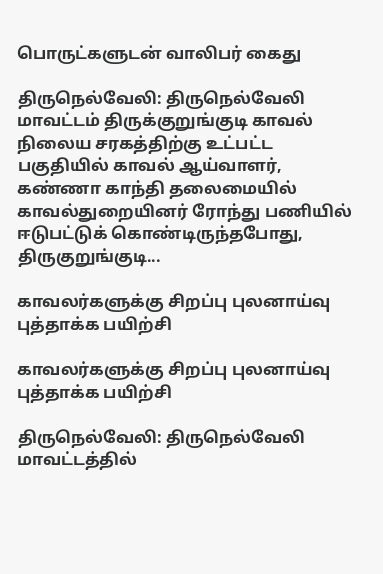பொருட்களுடன் வாலிபர் கைது

திருநெல்வேலி: திருநெல்வேலி மாவட்டம் திருக்குறுங்குடி காவல் நிலைய சரகத்திற்கு உட்பட்ட பகுதியில் காவல் ஆய்வாளர், கண்ணா காந்தி தலைமையில் காவல்துறையினர் ரோந்து பணியில் ஈடுபட்டுக் கொண்டிருந்தபோது, திருகுறுங்குடி...

காவலர்களுக்கு சிறப்பு புலனாய்வு புத்தாக்க பயிற்சி

காவலர்களுக்கு சிறப்பு புலனாய்வு புத்தாக்க பயிற்சி

திருநெல்வேலி: திருநெல்வேலி மாவட்டத்தில்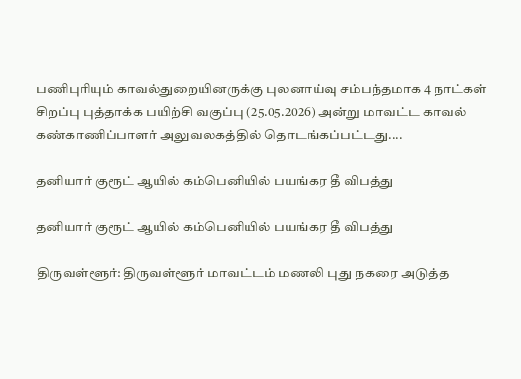பணிபுரியும் காவல்துறையினருக்கு புலனாய்வு சம்பந்தமாக 4 நாட்கள் சிறப்பு புத்தாக்க பயிற்சி வகுப்பு (25.05.2026) அன்று மாவட்ட காவல் கண்காணிப்பாளர் அலுவலகத்தில் தொடங்கப்பட்டது....

தனியார் குரூட் ஆயில் கம்பெனியில் பயங்கர தீ விபத்து

தனியார் குரூட் ஆயில் கம்பெனியில் பயங்கர தீ விபத்து

திருவள்ளூர்: திருவள்ளூர் மாவட்டம் மணலி புது நகரை அடுத்த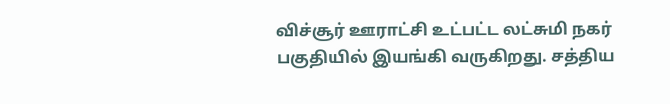விச்சூர் ஊராட்சி உட்பட்ட லட்சுமி நகர் பகுதியில் இயங்கி வருகிறது. சத்திய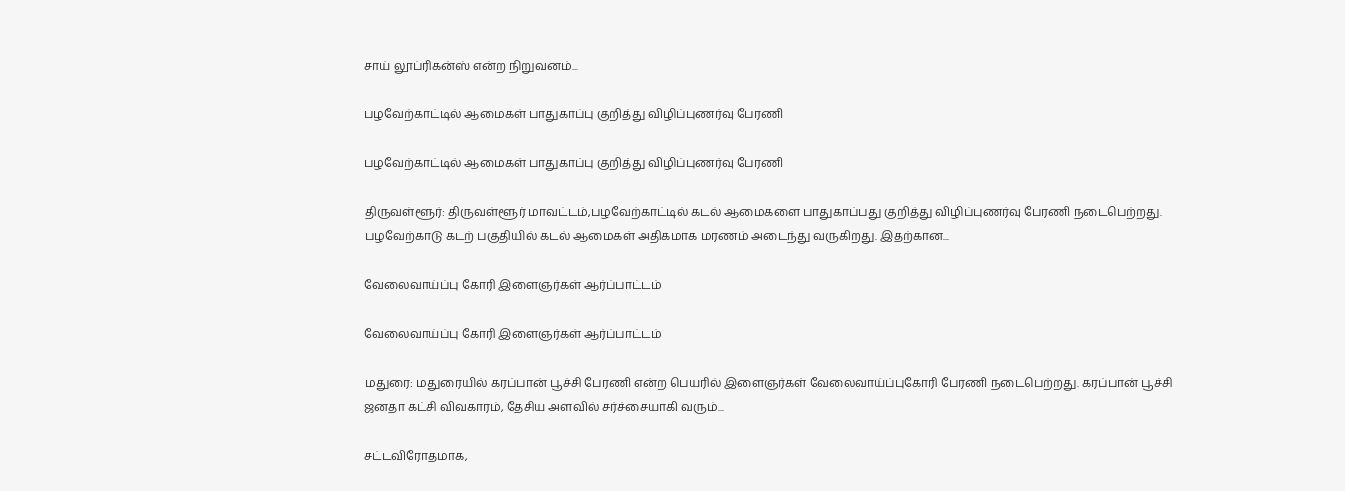சாய் லூப்ரிகன்ஸ் என்ற நிறுவனம்...

பழவேற்காட்டில் ஆமைகள் பாதுகாப்பு குறித்து விழிப்புணர்வு பேரணி

பழவேற்காட்டில் ஆமைகள் பாதுகாப்பு குறித்து விழிப்புணர்வு பேரணி

திருவள்ளூர்: திருவள்ளூர் மாவட்டம்,பழவேற்காட்டில் கடல் ஆமைகளை பாதுகாப்பது குறித்து விழிப்புணர்வு பேரணி நடைபெற்றது. பழவேற்காடு கடற் பகுதியில் கடல் ஆமைகள் அதிகமாக மரணம் அடைந்து வருகிறது. இதற்கான...

வேலைவாய்ப்பு கோரி இளைஞர்கள் ஆர்ப்பாட்டம்

வேலைவாய்ப்பு கோரி இளைஞர்கள் ஆர்ப்பாட்டம்

மதுரை: மதுரையில் கரப்பான் பூச்சி பேரணி என்ற பெயரில் இளைஞர்கள் வேலைவாய்ப்புகோரி பேரணி நடைபெற்றது. கரப்பான் பூச்சி ஜனதா கட்சி விவகாரம், தேசிய அளவில் சர்ச்சையாகி வரும்...

சட்டவிரோதமாக,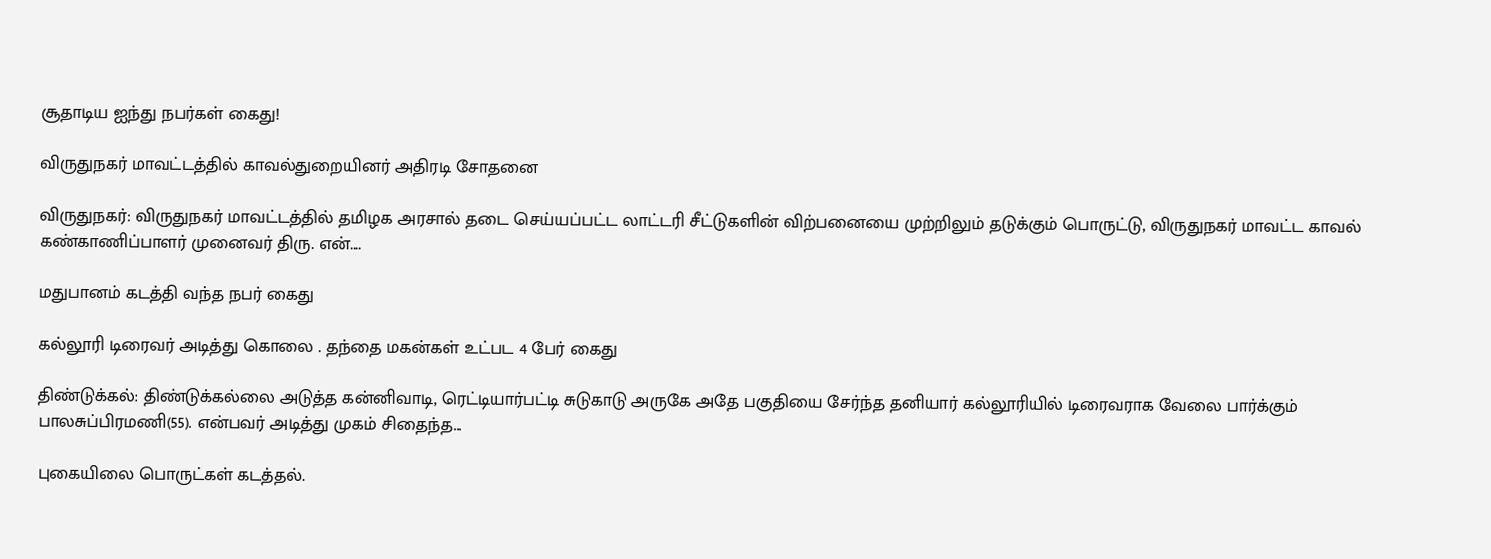சூதாடிய ஐந்து நபர்கள் கைது!

விருதுநகர் மாவட்டத்தில் காவல்துறையினர் அதிரடி சோதனை

விருதுநகர்: விருதுநகர் மாவட்டத்தில் தமிழக அரசால் தடை செய்யப்பட்ட லாட்டரி சீட்டுகளின் விற்பனையை முற்றிலும் தடுக்கும் பொருட்டு, விருதுநகர் மாவட்ட காவல் கண்காணிப்பாளர் முனைவர் திரு. என்....

மதுபானம் கடத்தி வந்த நபர் கைது

கல்லூரி டிரைவர் அடித்து கொலை . தந்தை மகன்கள் உட்பட 4 பேர் கைது

திண்டுக்கல்: திண்டுக்கல்லை அடுத்த கன்னிவாடி, ரெட்டியார்பட்டி சுடுகாடு அருகே அதே பகுதியை சேர்ந்த தனியார் கல்லூரியில் டிரைவராக வேலை பார்க்கும் பாலசுப்பிரமணி(55). என்பவர் அடித்து முகம் சிதைந்த...

புகையிலை பொருட்கள் கடத்தல்.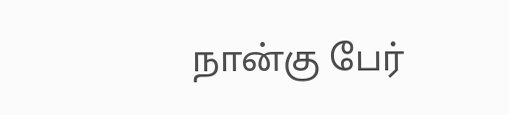நான்கு பேர்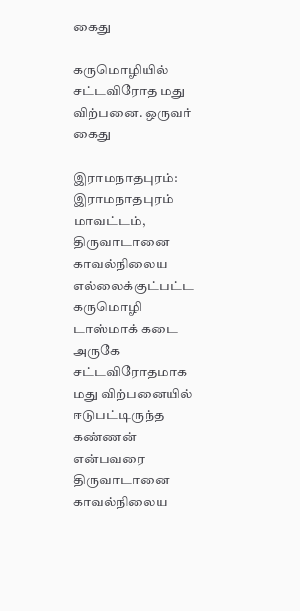கைது

கருமொழியில் சட்டவிரோத மது விற்பனை. ஒருவர் கைது

இராமநாதபுரம்: இராமநாதபுரம் மாவட்டம், திருவாடானை காவல்நிலைய எல்லைக்குட்பட்ட கருமொழி டாஸ்மாக் கடை அருகே சட்டவிரோதமாக மது விற்பனையில் ஈடுபட்டிருந்த கண்ணன் என்பவரை திருவாடானை காவல்நிலைய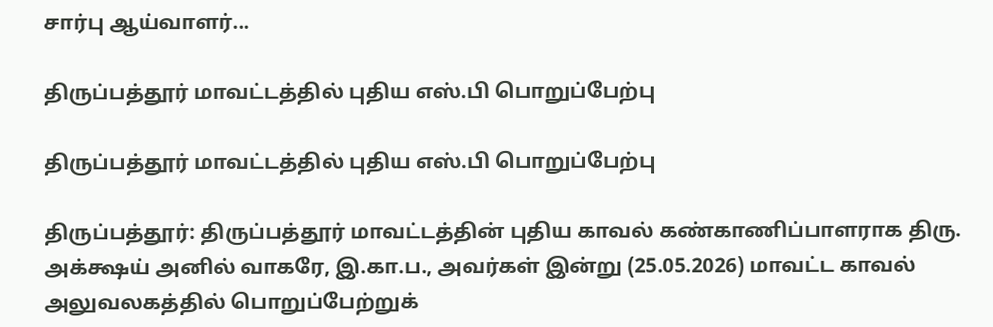சார்பு ஆய்வாளர்...

திருப்பத்தூர் மாவட்டத்தில் புதிய எஸ்.பி பொறுப்பேற்பு

திருப்பத்தூர் மாவட்டத்தில் புதிய எஸ்.பி பொறுப்பேற்பு

திருப்பத்தூர்: திருப்பத்தூர் மாவட்டத்தின் புதிய காவல் கண்காணிப்பாளராக திரு. அக்க்ஷய் அனில் வாகரே, இ.கா.ப., அவர்கள் இன்று (25.05.2026) மாவட்ட காவல் அலுவலகத்தில் பொறுப்பேற்றுக்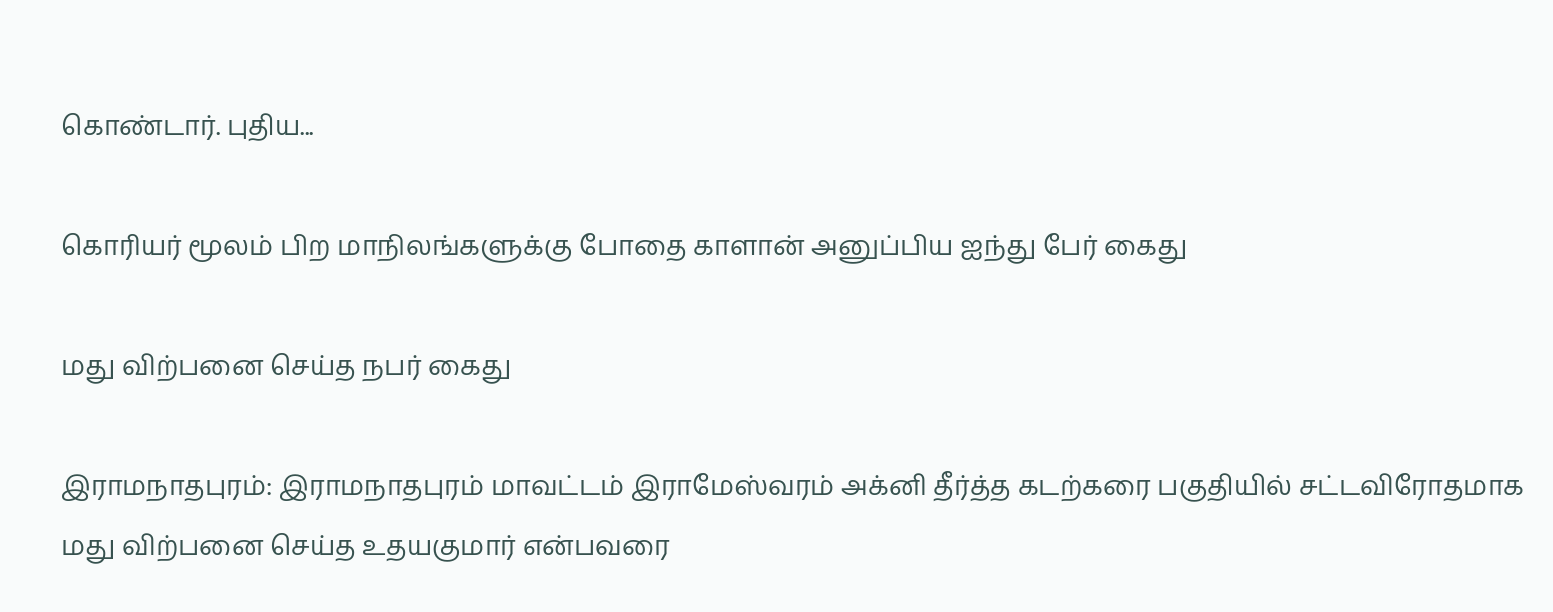கொண்டார். புதிய...

கொரியர் மூலம் பிற மாநிலங்களுக்கு போதை காளான் அனுப்பிய ஐந்து பேர் கைது

மது விற்பனை செய்த நபர் கைது

இராமநாதபுரம்: இராமநாதபுரம் மாவட்டம் இராமேஸ்வரம் அக்னி தீர்த்த கடற்கரை பகுதியில் சட்டவிரோதமாக மது விற்பனை செய்த உதயகுமார் என்பவரை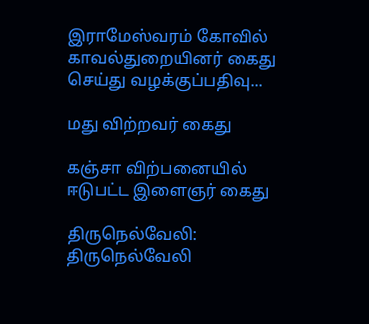இராமேஸ்வரம் கோவில் காவல்துறையினர் கைது செய்து வழக்குப்பதிவு...

மது விற்றவர் கைது

கஞ்சா விற்பனையில் ஈடுபட்ட இளைஞர் கைது

திருநெல்வேலி: திருநெல்வேலி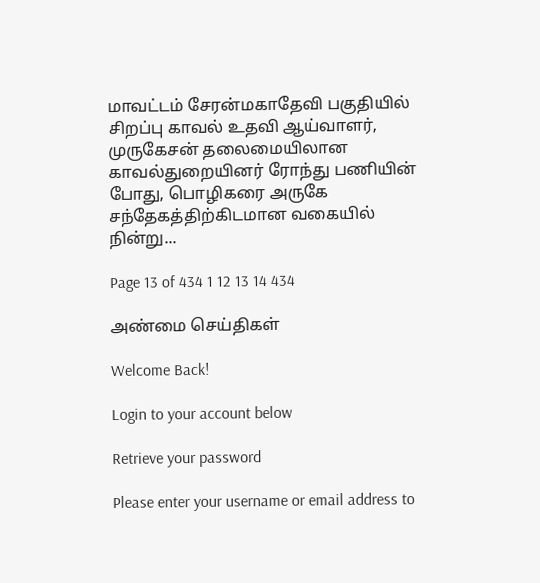மாவட்டம் சேரன்மகாதேவி பகுதியில் சிறப்பு காவல் உதவி ஆய்வாளர், முருகேசன் தலைமையிலான காவல்துறையினர் ரோந்து பணியின் போது, பொழிகரை அருகே சந்தேகத்திற்கிடமான வகையில் நின்று...

Page 13 of 434 1 12 13 14 434

அண்மை செய்திகள்

Welcome Back!

Login to your account below

Retrieve your password

Please enter your username or email address to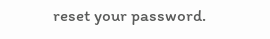reset your password.